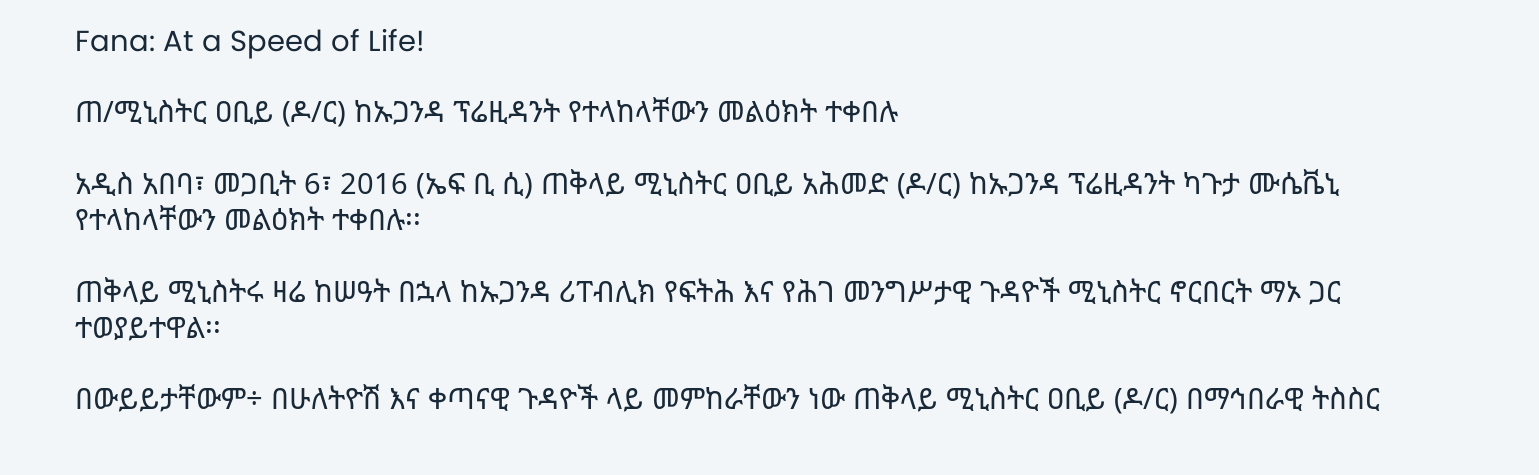Fana: At a Speed of Life!

ጠ/ሚኒስትር ዐቢይ (ዶ/ር) ከኡጋንዳ ፕሬዚዳንት የተላከላቸውን መልዕክት ተቀበሉ

አዲስ አበባ፣ መጋቢት 6፣ 2016 (ኤፍ ቢ ሲ) ጠቅላይ ሚኒስትር ዐቢይ አሕመድ (ዶ/ር) ከኡጋንዳ ፕሬዚዳንት ካጉታ ሙሴቬኒ የተላከላቸውን መልዕክት ተቀበሉ፡፡

ጠቅላይ ሚኒስትሩ ዛሬ ከሠዓት በኋላ ከኡጋንዳ ሪፐብሊክ የፍትሕ እና የሕገ መንግሥታዊ ጉዳዮች ሚኒስትር ኖርበርት ማኦ ጋር ተወያይተዋል፡፡

በውይይታቸውም÷ በሁለትዮሽ እና ቀጣናዊ ጉዳዮች ላይ መምከራቸውን ነው ጠቅላይ ሚኒስትር ዐቢይ (ዶ/ር) በማኅበራዊ ትስስር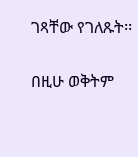ገጻቸው የገለጹት፡፡

በዚሁ ወቅትም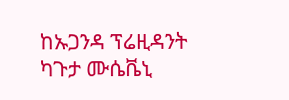ከኡጋንዳ ፕሬዚዳንት ካጉታ ሙሴቬኒ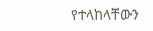የተላከላቸውን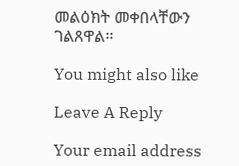መልዕክት መቀበላቸውን ገልጸዋል፡፡

You might also like

Leave A Reply

Your email address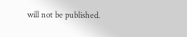will not be published.